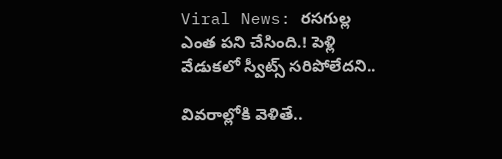Viral News: రసగుల్ల ఎంత పని చేసింది.! పెళ్లి వేడుకలో స్వీట్స్‌ సరిపోలేదని..

వివరాల్లోకి వెళితే..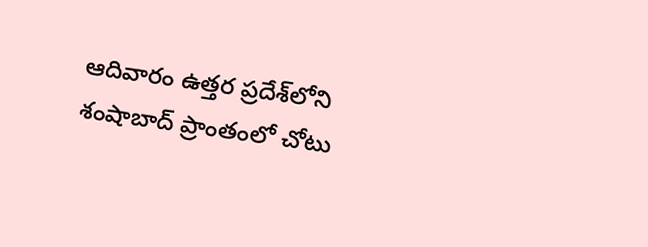ఆదివారం ఉత్తర ప్రదేశ్‌లోని శంషాబాద్‌ ప్రాంతంలో చోటు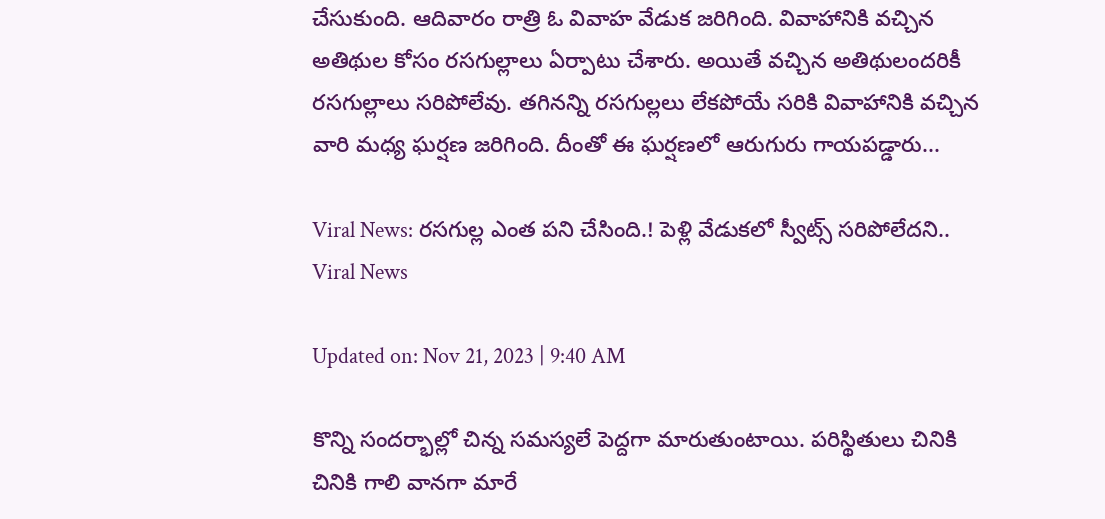చేసుకుంది. ఆదివారం రాత్రి ఓ వివాహ వేడుక జరిగింది. వివాహానికి వచ్చిన అతిథుల కోసం రసగుల్లాలు ఏర్పాటు చేశారు. అయితే వచ్చిన అతిథులందరికీ రసగుల్లాలు సరిపోలేవు. తగినన్ని రసగుల్లలు లేకపోయే సరికి వివాహానికి వచ్చిన వారి మధ్య ఘర్షణ జరిగింది. దీంతో ఈ ఘర్షణలో ఆరుగురు గాయపడ్డారు...

Viral News: రసగుల్ల ఎంత పని చేసింది.! పెళ్లి వేడుకలో స్వీట్స్‌ సరిపోలేదని..
Viral News

Updated on: Nov 21, 2023 | 9:40 AM

కొన్ని సందర్భాల్లో చిన్న సమస్యలే పెద్దగా మారుతుంటాయి. పరిస్థితులు చినికి చినికి గాలి వానగా మారే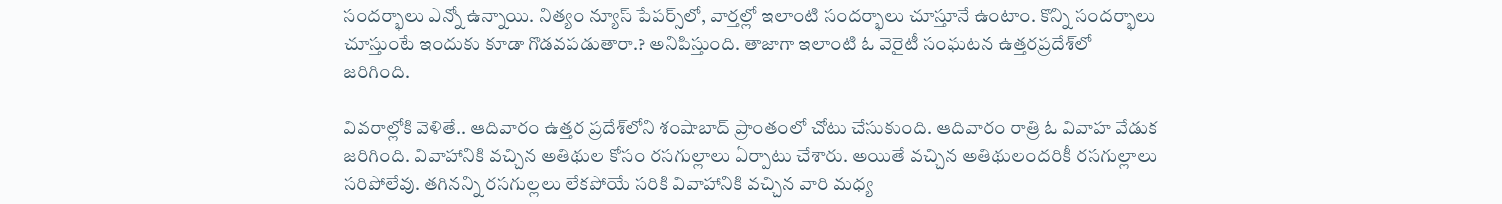సందర్భాలు ఎన్నో ఉన్నాయి. నిత్యం న్యూస్ పేపర్స్‌లో, వార్తల్లో ఇలాంటి సందర్భాలు చూస్తూనే ఉంటాం. కొన్ని సందర్భాలు చూస్తుంటే ఇందుకు కూడా గొడవపడుతారా.? అనిపిస్తుంది. తాజాగా ఇలాంటి ఓ వెరైటీ సంఘటన ఉత్తరప్రదేశ్‌లో జరిగింది.

వివరాల్లోకి వెళితే.. ఆదివారం ఉత్తర ప్రదేశ్‌లోని శంషాబాద్‌ ప్రాంతంలో చోటు చేసుకుంది. ఆదివారం రాత్రి ఓ వివాహ వేడుక జరిగింది. వివాహానికి వచ్చిన అతిథుల కోసం రసగుల్లాలు ఏర్పాటు చేశారు. అయితే వచ్చిన అతిథులందరికీ రసగుల్లాలు సరిపోలేవు. తగినన్ని రసగుల్లలు లేకపోయే సరికి వివాహానికి వచ్చిన వారి మధ్య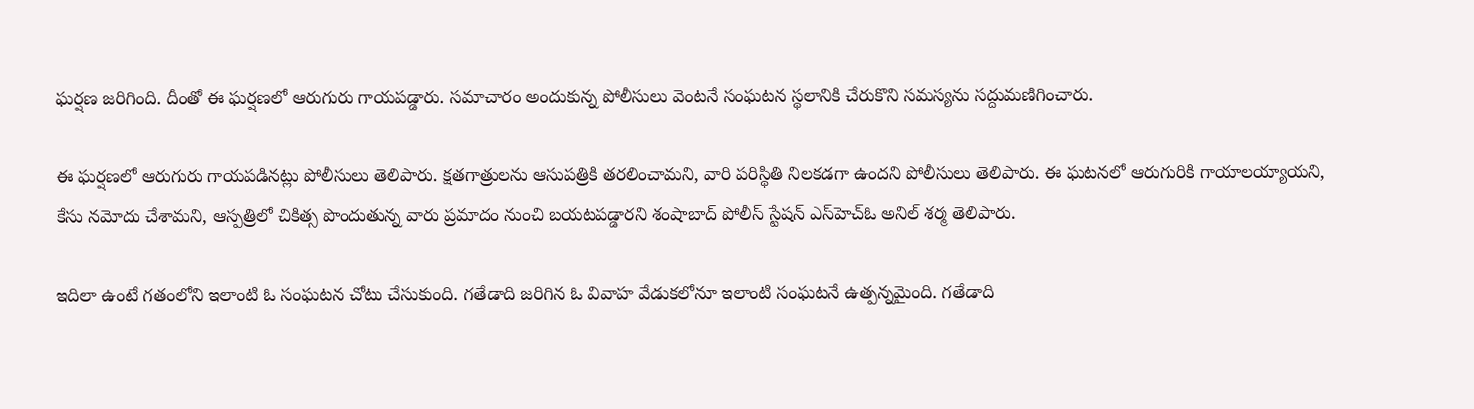ఘర్షణ జరిగింది. దీంతో ఈ ఘర్షణలో ఆరుగురు గాయపడ్డారు. సమాచారం అందుకున్న పోలీసులు వెంటనే సంఘటన స్థలానికి చేరుకొని సమస్యను సద్దుమణిగించారు.

ఈ ఘర్షణలో ఆరుగురు గాయపడినట్లు పోలీసులు తెలిపారు. క్షతగాత్రులను ఆసుపత్రికి తరలించామని, వారి పరిస్థితి నిలకడగా ఉందని పోలీసులు తెలిపారు. ఈ ఘటనలో ఆరుగురికి గాయాలయ్యాయని, కేసు నమోదు చేశామని, ఆస్పత్రిలో చికిత్స పొందుతున్న వారు ప్రమాదం నుంచి బయటపడ్డారని శంషాబాద్ పోలీస్ స్టేషన్ ఎస్‌హెచ్‌ఓ అనిల్ శర్మ తెలిపారు.

ఇదిలా ఉంటే గతంలోని ఇలాంటి ఓ సంఘటన చోటు చేసుకుంది. గతేడాది జరిగిన ఓ వివాహ వేడుకలోనూ ఇలాంటి సంఘటనే ఉత్పన్నమైంది. గతేడాది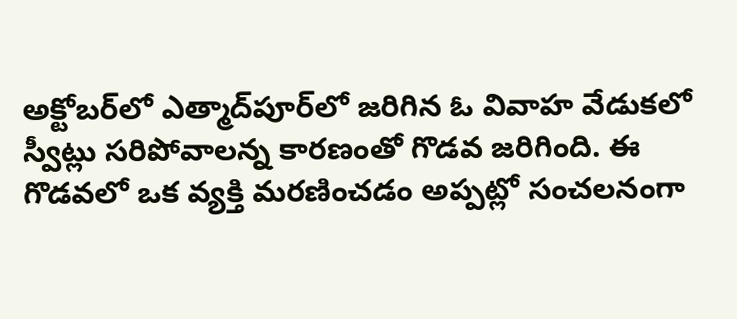అక్టోబర్‌లో ఎత్మాద్‌పూర్‌లో జరిగిన ఓ వివాహ వేడుకలో స్వీట్లు సరిపోవాలన్న కారణంతో గొడవ జరిగింది. ఈ గొడవలో ఒక వ్యక్తి మరణించడం అప్పట్లో సంచలనంగా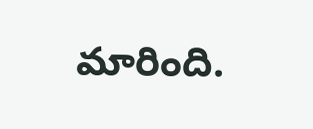మారింది.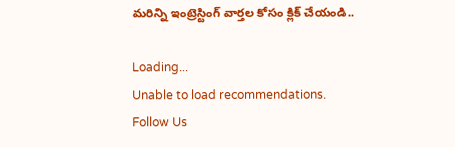మరిన్ని ఇంట్రెస్టింగ్ వార్తల కోసం క్లిక్ చేయండి..

Loading...
Unable to load recommendations.
Follow Us